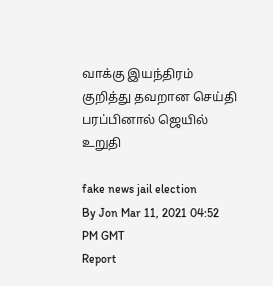வாக்கு இயந்திரம் குறித்து தவறான செய்தி பரப்பினால் ஜெயில் உறுதி

fake news jail election
By Jon Mar 11, 2021 04:52 PM GMT
Report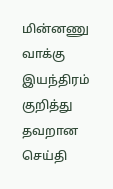மின்னணு வாக்கு இயந்திரம் குறித்து தவறான செய்தி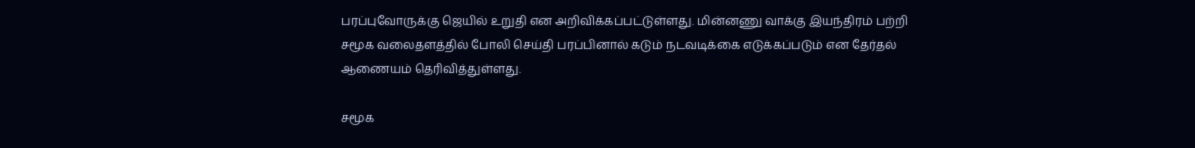பரப்புவோருக்கு ஜெயில் உறுதி என அறிவிக்கப்பட்டுள்ளது. மின்னணு வாக்கு இயந்திரம் பற்றி சமூக வலைதளத்தில் போலி செய்தி பரப்பினால் கடும் நடவடிக்கை எடுக்கப்படும் என தேர்தல் ஆணையம் தெரிவித்துள்ளது.

சமூக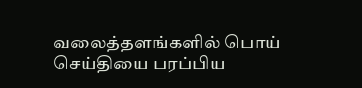வலைத்தளங்களில் பொய் செய்தியை பரப்பிய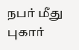நபர் மீது புகார்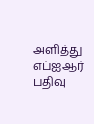அளித்து எப்ஐஆர் பதிவு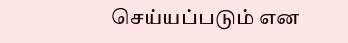செய்யப்படும் என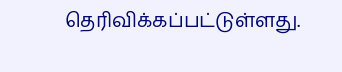தெரிவிக்கப்பட்டுள்ளது.